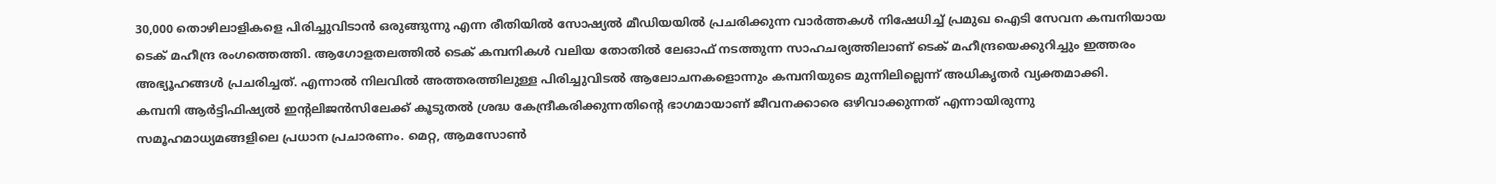30,000 തൊഴിലാളികളെ പിരിച്ചുവിടാൻ ഒരുങ്ങുന്നു എന്ന രീതിയിൽ സോഷ്യൽ മീഡിയയിൽ പ്രചരിക്കുന്ന വാർത്തകൾ നിഷേധിച്ച് പ്രമുഖ ഐടി സേവന കമ്പനിയായ ടെക് മഹീന്ദ്ര രംഗത്തെത്തി. ആഗോളതലത്തിൽ ടെക് കമ്പനികൾ വലിയ തോതിൽ ലേഓഫ് നടത്തുന്ന സാഹചര്യത്തിലാണ് ടെക് മഹീന്ദ്രയെക്കുറിച്ചും ഇത്തരം അഭ്യൂഹങ്ങൾ പ്രചരിച്ചത്. എന്നാൽ നിലവിൽ അത്തരത്തിലുള്ള പിരിച്ചുവിടൽ ആലോചനകളൊന്നും കമ്പനിയുടെ മുന്നിലില്ലെന്ന് അധികൃതർ വ്യക്തമാക്കി.
കമ്പനി ആർട്ടിഫിഷ്യൽ ഇന്റലിജൻസിലേക്ക് കൂടുതൽ ശ്രദ്ധ കേന്ദ്രീകരിക്കുന്നതിന്റെ ഭാഗമായാണ് ജീവനക്കാരെ ഒഴിവാക്കുന്നത് എന്നായിരുന്നു സമൂഹമാധ്യമങ്ങളിലെ പ്രധാന പ്രചാരണം. മെറ്റ, ആമസോൺ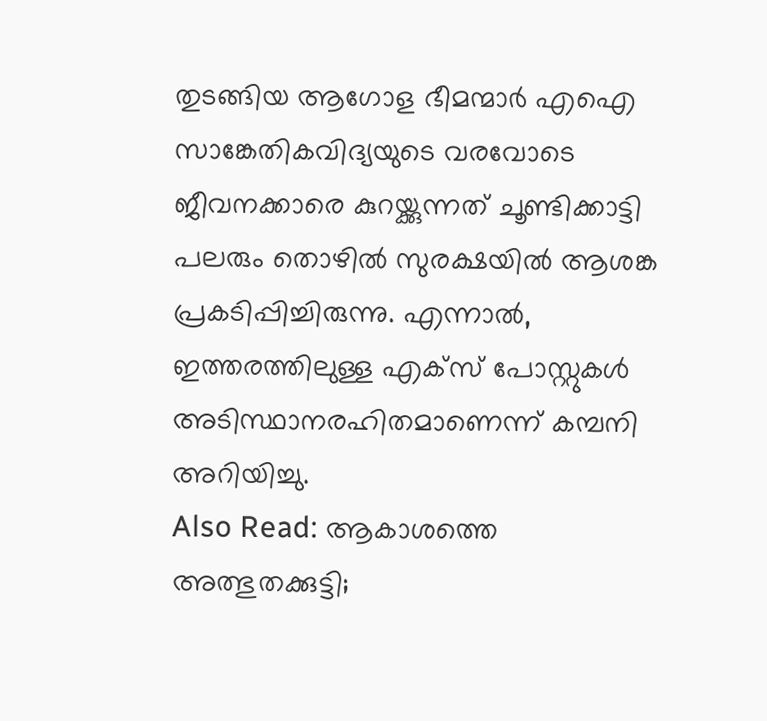തുടങ്ങിയ ആഗോള ഭീമന്മാർ എഐ സാങ്കേതികവിദ്യയുടെ വരവോടെ ജീവനക്കാരെ കുറയ്ക്കുന്നത് ചൂണ്ടിക്കാട്ടി പലരും തൊഴിൽ സുരക്ഷയിൽ ആശങ്ക പ്രകടിപ്പിച്ചിരുന്നു. എന്നാൽ, ഇത്തരത്തിലുള്ള എക്സ് പോസ്റ്റുകൾ അടിസ്ഥാനരഹിതമാണെന്ന് കമ്പനി അറിയിച്ചു.
Also Read: ആകാശത്തെ അത്ഭുതക്കുട്ടി;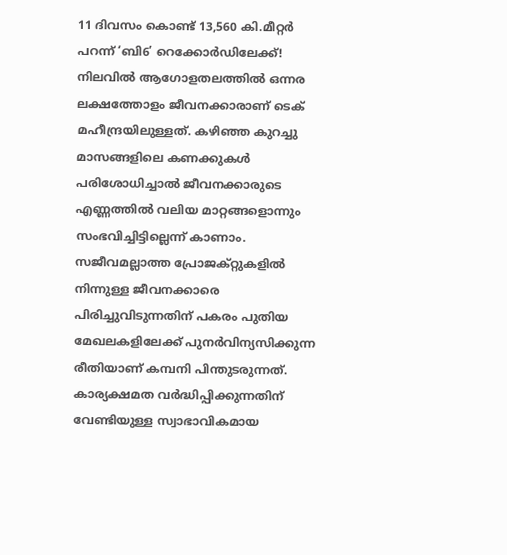11 ദിവസം കൊണ്ട് 13,560 കി.മീറ്റർ പറന്ന് ‘ബി6’ റെക്കോർഡിലേക്ക്!
നിലവിൽ ആഗോളതലത്തിൽ ഒന്നര ലക്ഷത്തോളം ജീവനക്കാരാണ് ടെക് മഹീന്ദ്രയിലുള്ളത്. കഴിഞ്ഞ കുറച്ചു മാസങ്ങളിലെ കണക്കുകൾ പരിശോധിച്ചാൽ ജീവനക്കാരുടെ എണ്ണത്തിൽ വലിയ മാറ്റങ്ങളൊന്നും സംഭവിച്ചിട്ടില്ലെന്ന് കാണാം. സജീവമല്ലാത്ത പ്രോജക്റ്റുകളിൽ നിന്നുള്ള ജീവനക്കാരെ പിരിച്ചുവിടുന്നതിന് പകരം പുതിയ മേഖലകളിലേക്ക് പുനർവിന്യസിക്കുന്ന രീതിയാണ് കമ്പനി പിന്തുടരുന്നത്. കാര്യക്ഷമത വർദ്ധിപ്പിക്കുന്നതിന് വേണ്ടിയുള്ള സ്വാഭാവികമായ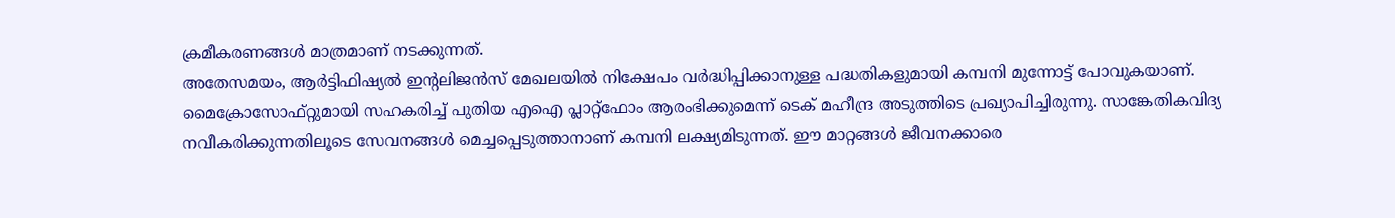ക്രമീകരണങ്ങൾ മാത്രമാണ് നടക്കുന്നത്.
അതേസമയം, ആർട്ടിഫിഷ്യൽ ഇന്റലിജൻസ് മേഖലയിൽ നിക്ഷേപം വർദ്ധിപ്പിക്കാനുള്ള പദ്ധതികളുമായി കമ്പനി മുന്നോട്ട് പോവുകയാണ്. മൈക്രോസോഫ്റ്റുമായി സഹകരിച്ച് പുതിയ എഐ പ്ലാറ്റ്ഫോം ആരംഭിക്കുമെന്ന് ടെക് മഹീന്ദ്ര അടുത്തിടെ പ്രഖ്യാപിച്ചിരുന്നു. സാങ്കേതികവിദ്യ നവീകരിക്കുന്നതിലൂടെ സേവനങ്ങൾ മെച്ചപ്പെടുത്താനാണ് കമ്പനി ലക്ഷ്യമിടുന്നത്. ഈ മാറ്റങ്ങൾ ജീവനക്കാരെ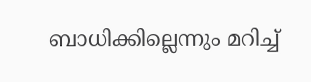ബാധിക്കില്ലെന്നും മറിച്ച്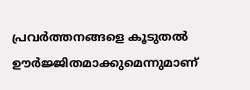പ്രവർത്തനങ്ങളെ കൂടുതൽ ഊർജ്ജിതമാക്കുമെന്നുമാണ്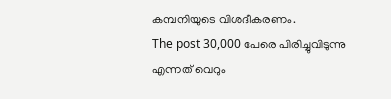കമ്പനിയുടെ വിശദീകരണം.
The post 30,000 പേരെ പിരിച്ചുവിടുന്നു എന്നത് വെറും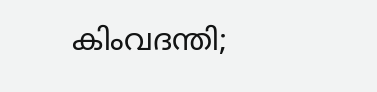കിംവദന്തി;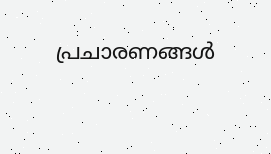പ്രചാരണങ്ങൾ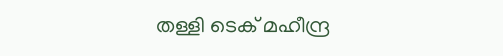തള്ളി ടെക് മഹീന്ദ്ര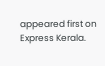appeared first on Express Kerala.